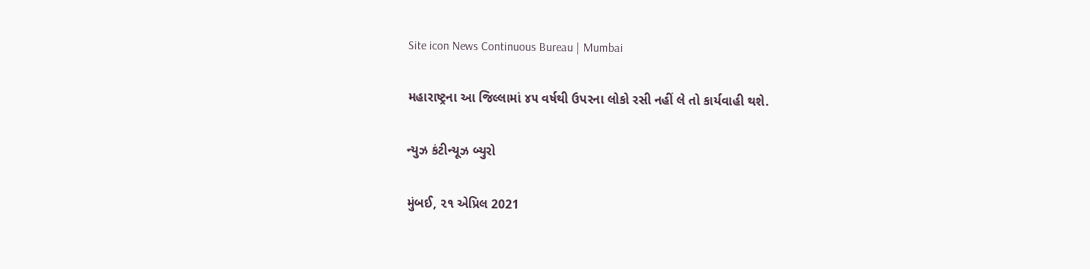Site icon News Continuous Bureau | Mumbai

મહારાષ્ટ્રના આ જિલ્લામાં ૪૫ વર્ષથી ઉપરના લોકો રસી નહીં લે તો કાર્યવાહી થશે.

ન્યુઝ કંટીન્યૂઝ બ્યુરો

મુંબઈ, ૨૧ એપ્રિલ 2021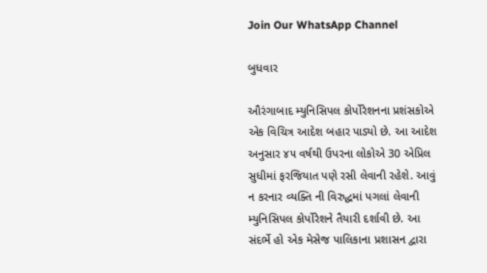Join Our WhatsApp Channel

બુધવાર

ઔરંગાબાદ મ્યુનિસિપલ કોર્પોરેશનના પ્રશંસકોએ એક વિચિત્ર આદેશ બહાર પાડ્યો છે. આ આદેશ અનુસાર ૪૫ વર્ષથી ઉપરના લોકોએ 30 એપ્રિલ સુધીમાં ફરજિયાત પણે રસી લેવાની રહેશે. આવું ન કરનાર વ્યક્તિ ની વિરુદ્ધમાં પગલાં લેવાની મ્યુનિસિપલ કોર્પોરેશને તૈયારી દર્શાવી છે. આ સંદર્ભે હો એક મેસેજ પાલિકાના પ્રશાસન દ્વારા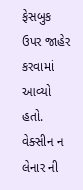ફેસબુક ઉપર જાહેર કરવામાં આવ્યો હતો. વેક્સીન ન લેનાર ની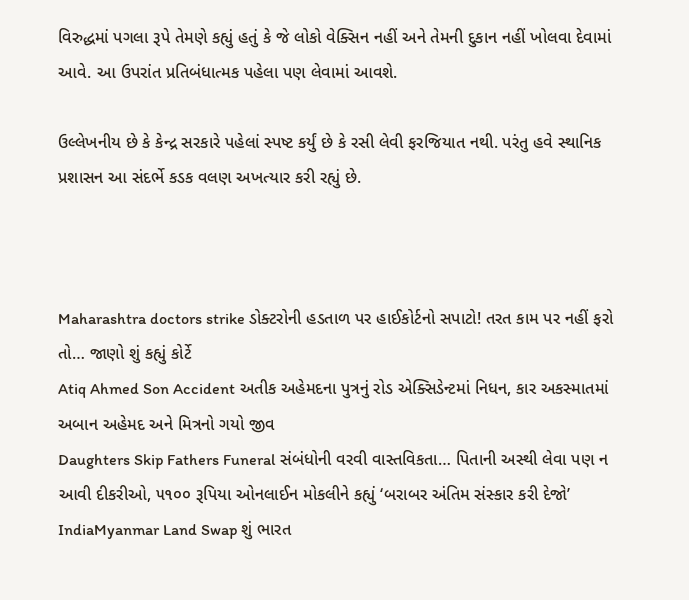વિરુદ્ધમાં પગલા રૂપે તેમણે કહ્યું હતું કે જે લોકો વેક્સિન નહીં અને તેમની દુકાન નહીં ખોલવા દેવામાં આવે. આ ઉપરાંત પ્રતિબંધાત્મક પહેલા પણ લેવામાં આવશે.

ઉલ્લેખનીય છે કે કેન્દ્ર સરકારે પહેલાં સ્પષ્ટ કર્યું છે કે રસી લેવી ફરજિયાત નથી. પરંતુ હવે સ્થાનિક પ્રશાસન આ સંદર્ભે કડક વલણ અખત્યાર કરી રહ્યું છે.



Maharashtra doctors strike ડોક્ટરોની હડતાળ પર હાઈકોર્ટનો સપાટો! તરત કામ પર નહીં ફરો તો… જાણો શું કહ્યું કોર્ટે
Atiq Ahmed Son Accident અતીક અહેમદના પુત્રનું રોડ એક્સિડેન્ટમાં નિધન, કાર અકસ્માતમાં અબાન અહેમદ અને મિત્રનો ગયો જીવ
Daughters Skip Fathers Funeral સંબંધોની વરવી વાસ્તવિકતા… પિતાની અસ્થી લેવા પણ ન આવી દીકરીઓ, ૫૧૦૦ રૂપિયા ઓનલાઈન મોકલીને કહ્યું ‘બરાબર અંતિમ સંસ્કાર કરી દેજો’
IndiaMyanmar Land Swap શું ભારત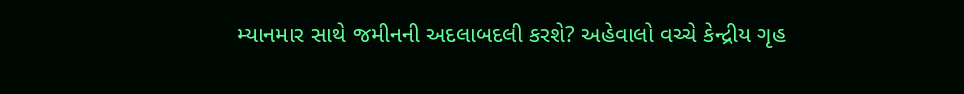મ્યાનમાર સાથે જમીનની અદલાબદલી કરશે? અહેવાલો વચ્ચે કેન્દ્રીય ગૃહ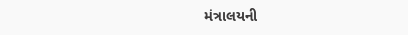મંત્રાલયની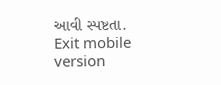આવી સ્પષ્ટતા.
Exit mobile version